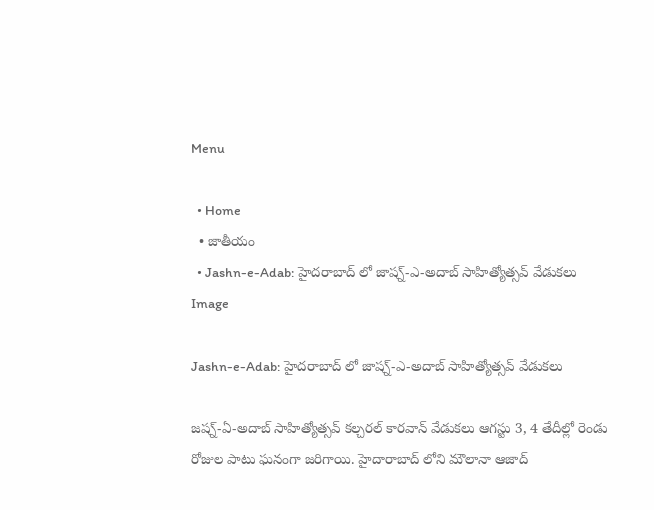Menu

  • Home
  • జాతీయం
  • Jashn-e-Adab: హైదరాబాద్ లో జాష్న్-ఎ-అదాబ్ సాహిత్యోత్సవ్ వేడుకలు
Image

Jashn-e-Adab: హైదరాబాద్ లో జాష్న్-ఎ-అదాబ్ సాహిత్యోత్సవ్ వేడుకలు

జష్న్-ఏ-అదాబ్ సాహిత్యోత్సవ్ కల్చరల్ కారవాన్ వేడుకలు ఆగస్టు 3, 4 తేదీల్లో రెండు రోజుల పాటు ఘనంగా జరిగాయి. హైదారాబాద్ లోని మౌలానా ఆజాద్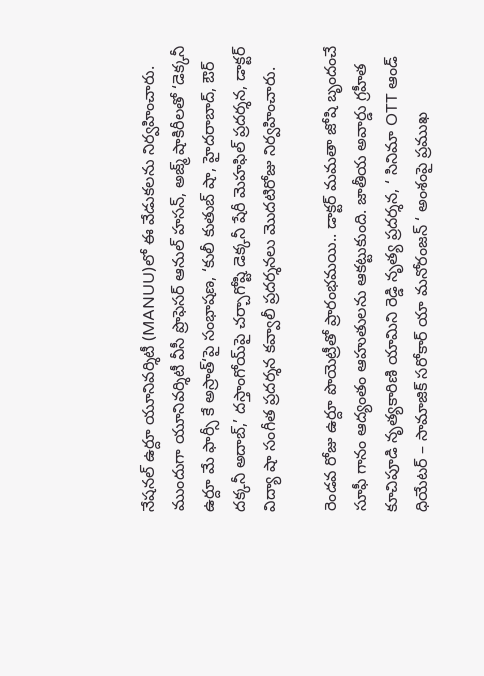నేషనల్ ఉర్దూ యూనివర్శిటీ (MANUU)లో ఈ వేడుకలను నిర్వహించారు. ముందుగా యూనివర్శిటీ వీసీ ప్రొఫెసర్ ఆనుల్ హసన్, అజ్మ్ షాకిరీలతో ‘డెక్కనీ ఉర్దూ మే ఫార్సీ కే అస్రాత్‘పై సంభాషణ, ‘కులీ కుతుబ్ షా, హైదరాబాద్, ఔర్ దక్కనీ అదాబ్,’ దస్తాంగోయ్‌పై చర్చాగోష్టి డెక్కనీ షేరీ మెహఫిల్ ప్రదర్శన, డాక్టర్ విద్యా షా సంగీత ప్రదర్శన కవ్వాలీ ప్రదర్శనలు మొదటిరోజు నిర్వహించారు.

రెండవ రోజు ఉర్దూ పొయెట్రీతో ప్రారంభమయి.. డాక్టర్ మమతా జోషి బృందంచే సూఫీ గానం ఆద్యంతం ఆహుతులను ఆకట్టుకుంది. జాతీయ అవార్డు గ్రహీత కూచిపూడి నృత్యకారిణి యామిని రెడ్డి నృత్య ప్రదర్శన, ‘ సినిమా OTT ఆండ్ ధియేటర్ – సామాజిక్ సరోకార్ యా మనోరంజన్ ‘ అంశంపై ప్రముఖ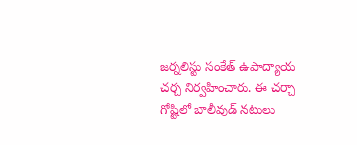జర్నలిస్టు సంకేత్ ఉపాద్యాయ చర్చ నిర్వహించారు. ఈ చర్చా గోష్టిలో బాలీవుడ్ నటులు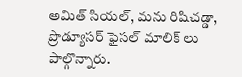అమిత్ సియల్, మను రిషిచడ్డా, ప్రొడ్యూసర్ ఫైసల్ మాలిక్ లు పాల్గొన్నారు.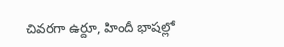చివరగా ఉర్దూ, హిందీ భాషల్లో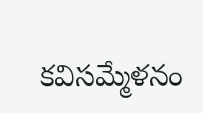కవిసమ్మేళనం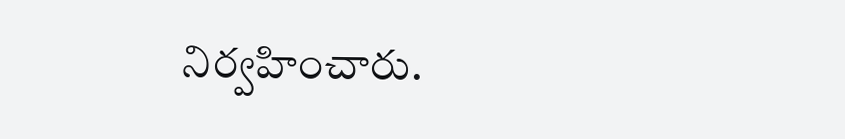నిర్వహించారు.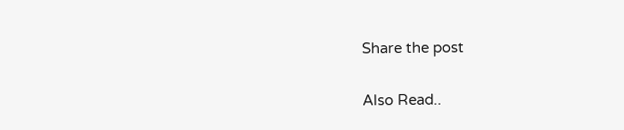Share the post

Also Read..